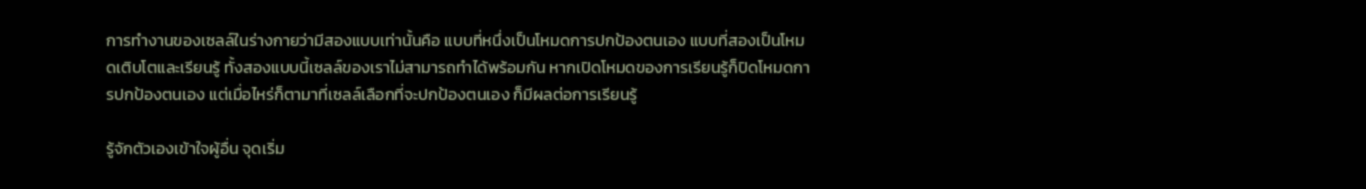การทำงานของเซลล์ในร่างกายว่ามีสองแบบเท่านั้นคือ แบบที่หนึ่งเป็นโหมดการปกป้องตนเอง แบบที่สองเป็นโหมดเติบโตและเรียนรู้ ทั้งสองแบบนี้เซลล์ของเราไม่สามารถทำได้พร้อมกัน หากเปิดโหมดของการเรียนรู้ก็ปิดโหมดการปกป้องตนเอง แต่เมื่อไหร่ก็ตามาที่เซลล์เลือกที่จะปกป้องตนเอง ก็มีผลต่อการเรียนรู้

รู้จักตัวเองเข้าใจผู้อื่น จุดเริ่ม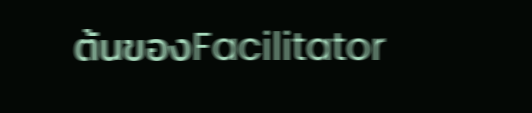ต้นของFacilitator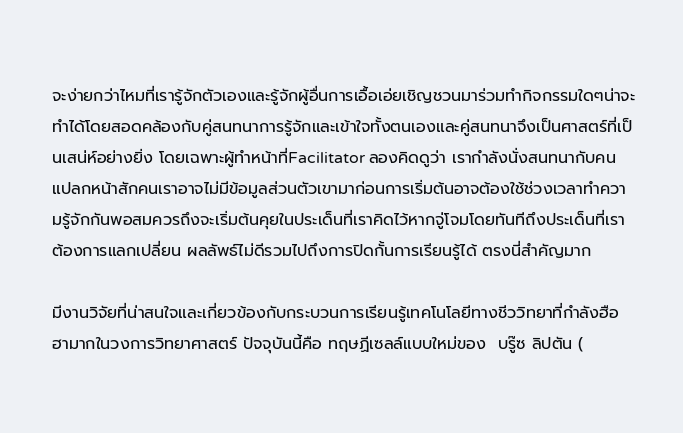จะง่ายกว่าไหมที่เรารู้จักตัวเองและรู้จักผู้อื่นการเอื้อเอ่ยเชิญชวนมาร่วมทำกิจกรรมใดๆน่าจะทำได้โดยสอดคล้องกับคู่สนทนาการรู้จักและเข้าใจทั้งตนเองและคู่สนทนาจึงเป็นศาสตร์ที่เป็นเสน่ห์อย่างยิ่ง โดยเฉพาะผู้ทำหน้าที่Facilitator ลองคิดดูว่า เรากำลังนั่งสนทนากับคนแปลกหน้าสักคนเราอาจไม่มีข้อมูลส่วนตัวเขามาก่อนการเริ่มต้นอาจต้องใช้ช่วงเวลาทำความรู้จักกันพอสมควรถึงจะเริ่มต้นคุยในประเด็นที่เราคิดไว้หากจู่โจมโดยทันทีถึงประเด็นที่เราต้องการแลกเปลี่ยน ผลลัพธ์ไม่ดีรวมไปถึงการปิดกั้นการเรียนรู้ได้ ตรงนี่สำคัญมาก

มีงานวิจัยที่น่าสนใจและเกี่ยวข้องกับกระบวนการเรียนรู้เทคโนโลยีทางชีววิทยาที่กำลังฮือฮามากในวงการวิทยาศาสตร์ ปัจจุบันนี้คือ ทฤษฏีเซลล์แบบใหม่ของ  บรู๊ซ ลิปตัน (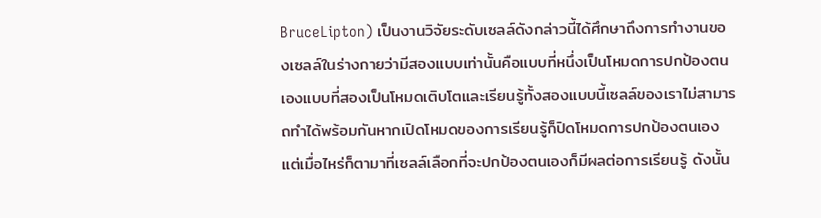BruceLipton) เป็นงานวิจัยระดับเซลล์ดังกล่าวนี้ได้ศึกษาถึงการทำงานของเซลล์ในร่างกายว่ามีสองแบบเท่านั้นคือแบบที่หนึ่งเป็นโหมดการปกป้องตนเองแบบที่สองเป็นโหมดเติบโตและเรียนรู้ทั้งสองแบบนี้เซลล์ของเราไม่สามารถทำได้พร้อมกันหากเปิดโหมดของการเรียนรู้ก็ปิดโหมดการปกป้องตนเอง แต่เมื่อไหร่ก็ตามาที่เซลล์เลือกที่จะปกป้องตนเองก็มีผลต่อการเรียนรู้ ดังนั้น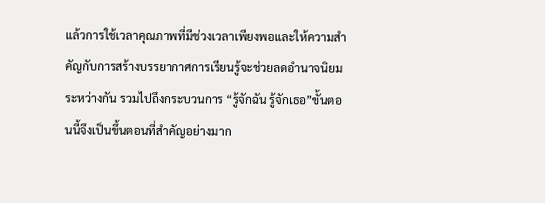แล้วการใช้เวลาคุณภาพที่มีช่วงเวลาเพียงพอและให้ความสำคัญกับการสร้างบรรยากาศการเรียนรู้จะช่วยลดอำนาจนิยมระหว่างกัน รวมไปถึงกระบวนการ “รู้จักฉัน รู้จักเธอ”ขั้นตอนนี้จึงเป็นขึ้นตอนที่สำคัญอย่างมาก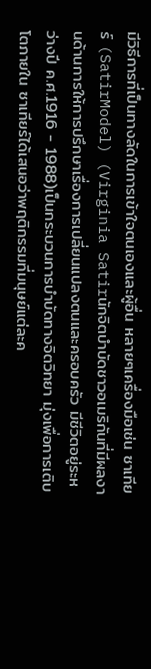มีวิธีการที่เป็นทางลัดในการเข้าใจตนเองและผู้อื่น หลายๆเครื่องมือเช่น ซาเทียร์ (SatirModel) (Virginia Satirนักจิตบำบัดชาวอเมริกันที่มีผลงานด้านการให้การปรึกษาเรื่องการเปลี่ยนแปลงตนและครอบครัว มีชีวิตอยู่ระหว่างปี ค.ศ.1916 - 1988)เป็นกระบวนการบำบัดทางจิตวิทยา มุ่งเพื่อการเติบโตภายใน ซาเทียร์ได้เสนอว่าพฤติกรรมที่มนุษย์แต่ละค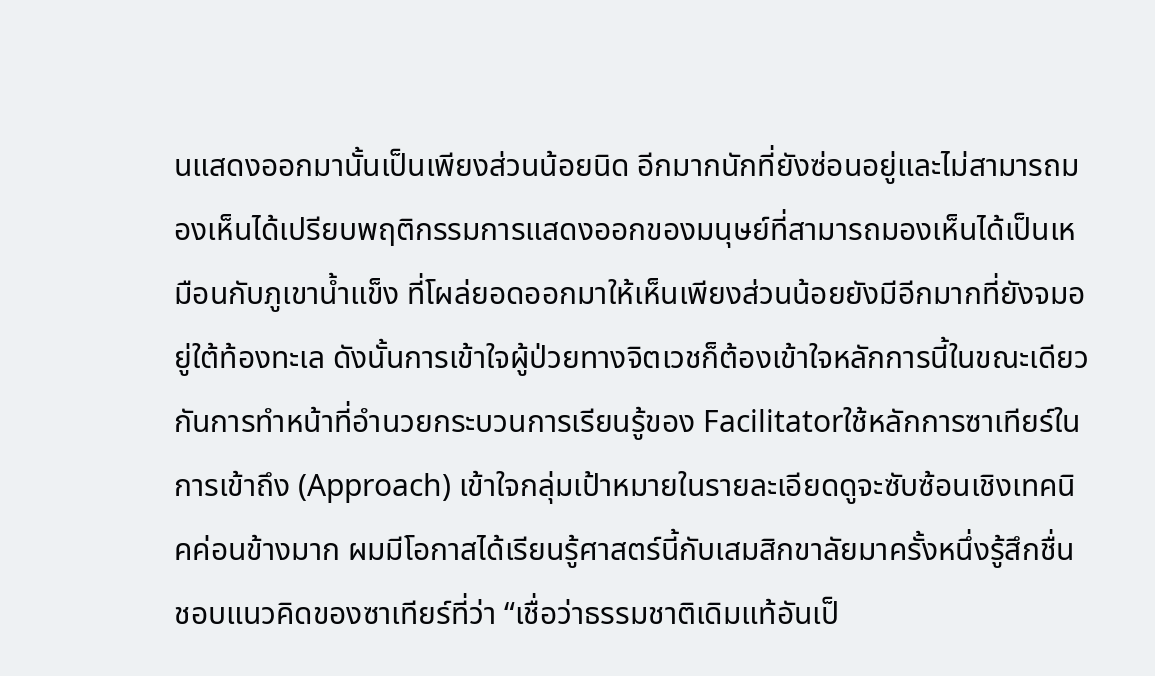นแสดงออกมานั้นเป็นเพียงส่วนน้อยนิด อีกมากนักที่ยังซ่อนอยู่และไม่สามารถมองเห็นได้เปรียบพฤติกรรมการแสดงออกของมนุษย์ที่สามารถมองเห็นได้เป็นเหมือนกับภูเขาน้ำแข็ง ที่โผล่ยอดออกมาให้เห็นเพียงส่วนน้อยยังมีอีกมากที่ยังจมอยู่ใต้ท้องทะเล ดังนั้นการเข้าใจผู้ป่วยทางจิตเวชก็ต้องเข้าใจหลักการนี้ในขณะเดียวกันการทำหน้าที่อำนวยกระบวนการเรียนรู้ของ Facilitatorใช้หลักการซาเทียร์ในการเข้าถึง (Approach) เข้าใจกลุ่มเป้าหมายในรายละเอียดดูจะซับซ้อนเชิงเทคนิคค่อนข้างมาก ผมมีโอกาสได้เรียนรู้ศาสตร์นี้กับเสมสิกขาลัยมาครั้งหนึ่งรู้สึกชื่นชอบแนวคิดของซาเทียร์ที่ว่า “เชื่อว่าธรรมชาติเดิมแท้อันเป็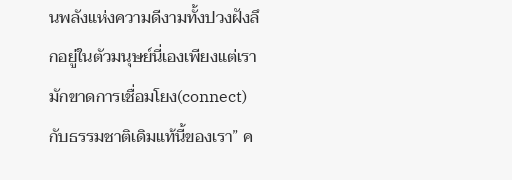นพลังแห่งความดีงามทั้งปวงฝังลึกอยู่ในตัวมนุษย์นี่เองเพียงแต่เรามักขาดการเชื่อมโยง(connect)กับธรรมชาติเดิมแท้นี้ของเรา” ค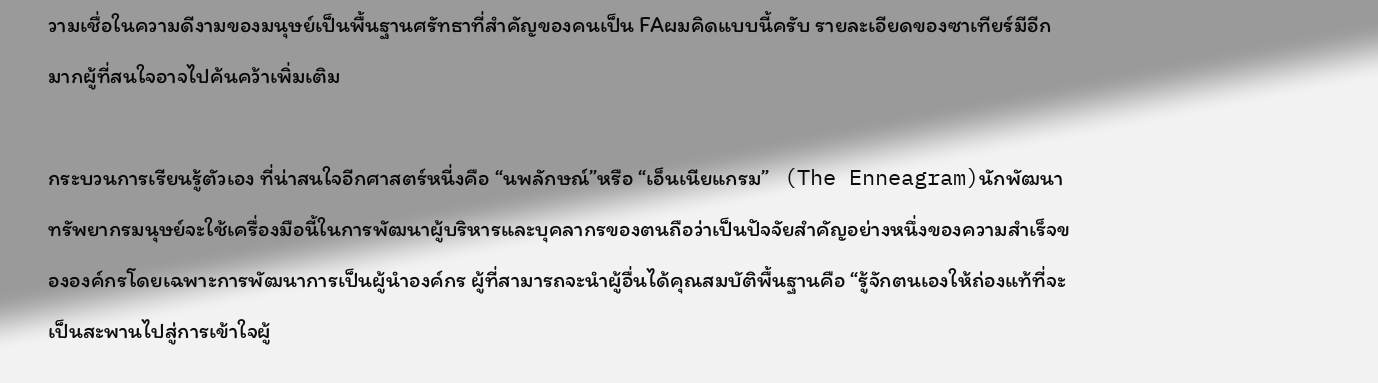วามเชื่อในความดีงามของมนุษย์เป็นพื้นฐานศรัทธาที่สำคัญของคนเป็น FAผมคิดแบบนี้ครับ รายละเอียดของซาเทียร์มีอีกมากผู้ที่สนใจอาจไปค้นคว้าเพิ่มเติม

กระบวนการเรียนรู้ตัวเอง ที่น่าสนใจอีกศาสตร์หนี่งคือ “นพลักษณ์”หรือ “เอ็นเนียแกรม”   (The Enneagram)นักพัฒนาทรัพยากรมนุษย์จะใช้เครื่องมือนี้ในการพัฒนาผู้บริหารและบุคลากรของตนถือว่าเป็นปัจจัยสำคัญอย่างหนึ่งของความสำเร็จขององค์กรโดยเฉพาะการพัฒนาการเป็นผู้นำองค์กร ผู้ที่สามารถจะนำผู้อื่นได้คุณสมบัติพื้นฐานคือ “รู้จักตนเองให้ถ่องแท้ที่จะเป็นสะพานไปสู่การเข้าใจผู้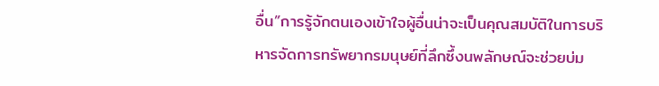อื่น”การรู้จักตนเองเข้าใจผู้อื่นน่าจะเป็นคุณสมบัติในการบริหารจัดการทรัพยากรมนุษย์ที่ลึกซึ้งนพลักษณ์จะช่วยบ่ม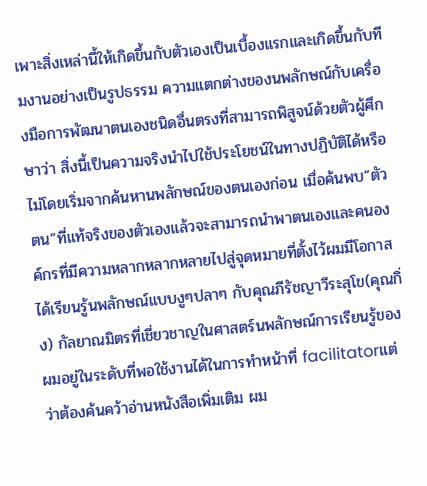เพาะสิ่งเหล่านี้ให้เกิดขึ้นกับตัวเองเป็นเบื้องแรกและเกิดขึ้นกับทีมงานอย่างเป็นรูปธรรม ความแตกต่างของนพลักษณ์กับเครื่องมือการพัฒนาตนเองชนิดอื่นตรงที่สามารถพิสูจน์ด้วยตัวผู้ศึกษาว่า สิ่งนี้เป็นความจริงนำไปใช้ประโยชน์ในทางปฏิบัติได้หรือไม่โดยเริ่มจากค้นหานพลักษณ์ของตนเองก่อน เมื่อค้นพบ“ตัวตน”ที่แท้จริงของตัวเองแล้วจะสามารถนำพาตนเองและคนองค์กรที่มีความหลากหลากหลายไปสู่จุดหมายที่ตั้งไว้ผมมีโอกาสได้เรียนรู้นพลักษณ์แบบงูๆปลาๆ กับคุณภีรัชญาวีระสุโข(คุณกิ่ง) กัลยาณมิตรที่เชี่ยวชาญในศาสตร์นพลักษณ์การเรียนรู้ของผมอยู่ในระดับที่พอใช้งานได้ในการทำหน้าที่ facilitatorแต่ว่าต้องค้นคว้าอ่านหนังสือเพิ่มเติม ผม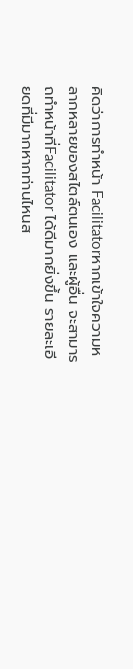คิดว่าการทำหน้า Facilitatorหากเข้าใจความหลากหลายของสไตล์ตนเอง และผู้อื่น จะสามารถทำหน้าที่Facilitator ได้ดีมากยิ่งขึ้น รายละเอียดที่มีมากหากท่านไหนส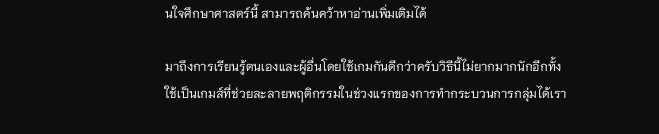นใจศึกษาศาสตร์นี้ สามารถค้นคว้าหาอ่านเพิ่มเติมได้

มาถึงการเรียนรู้ตนเองและผู้อื่นโดยใช้เกมกันดีกว่าครับวิธีนี้ไม่ยากมากนักอีกทั้งใช้เป็นเกมส์ที่ช่วยละลายพฤติกรรมในช่วงแรกของการทำกระบวนการกลุ่มได้เรา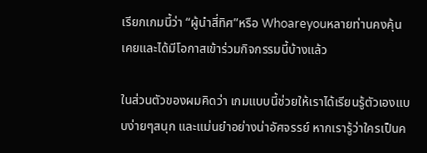เรียกเกมนี้ว่า “ผู้นำสี่ทิศ”หรือ Whoareyouหลายท่านคงคุ้นเคยและได้มีโอกาสเข้าร่วมกิจกรรมนี้บ้างแล้ว

ในส่วนตัวของผมคิดว่า เกมแบบนี้ช่วยให้เราได้เรียนรู้ตัวเองแบบง่ายๆสนุก และแม่นยำอย่างน่าอัศจรรย์ หากเรารู้ว่าใครเป็นค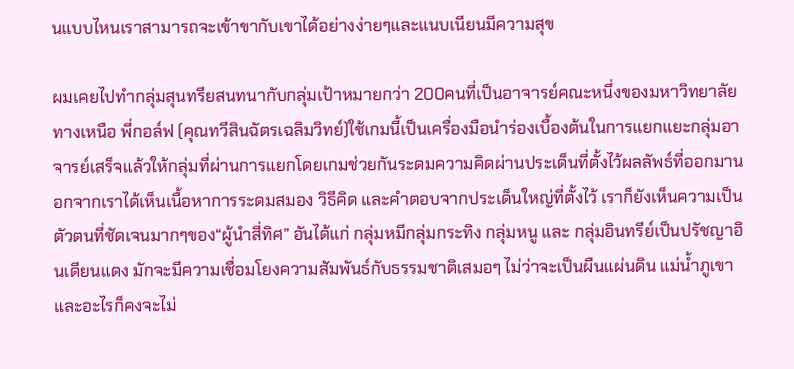นแบบไหนเราสามารถจะเข้าขากับเขาได้อย่างง่ายๆและแนบเนียนมีความสุข

ผมเคยไปทำกลุ่มสุนทรียสนทนากับกลุ่มเป้าหมายกว่า 200คนที่เป็นอาจารย์คณะหนึ่งของมหาวิทยาลัยทางเหนือ พี่กอล์ฟ (คุณทวีสินฉัตรเฉลิมวิทย์)ใช้เกมนี้เป็นเครื่องมือนำร่องเบื้องต้นในการแยกแยะกลุ่มอาจารย์เสร็จแล้วให้กลุ่มที่ผ่านการแยกโดยเกมช่วยกันระดมความคิดผ่านประเด็นที่ตั้งไว้ผลลัพธ์ที่ออกมานอกจากเราได้เห็นเนื้อหาการระดมสมอง วิธีคิด และคำตอบจากประเด็นใหญ่ที่ตั้งไว้ เราก็ยังเห็นความเป็นตัวตนที่ชัดเจนมากๆของ“ผู้นำสี่ทิศ” อันได้แก่ กลุ่มหมีกลุ่มกระทิง กลุ่มหนู และ กลุ่มอินทรีย์เป็นปรัชญาอินเดียนแดง มักจะมีความเชื่อมโยงความสัมพันธ์กับธรรมชาติเสมอๆ ไม่ว่าจะเป็นผืนแผ่นดิน แม่น้ำภูเขา และอะไรก็คงจะไม่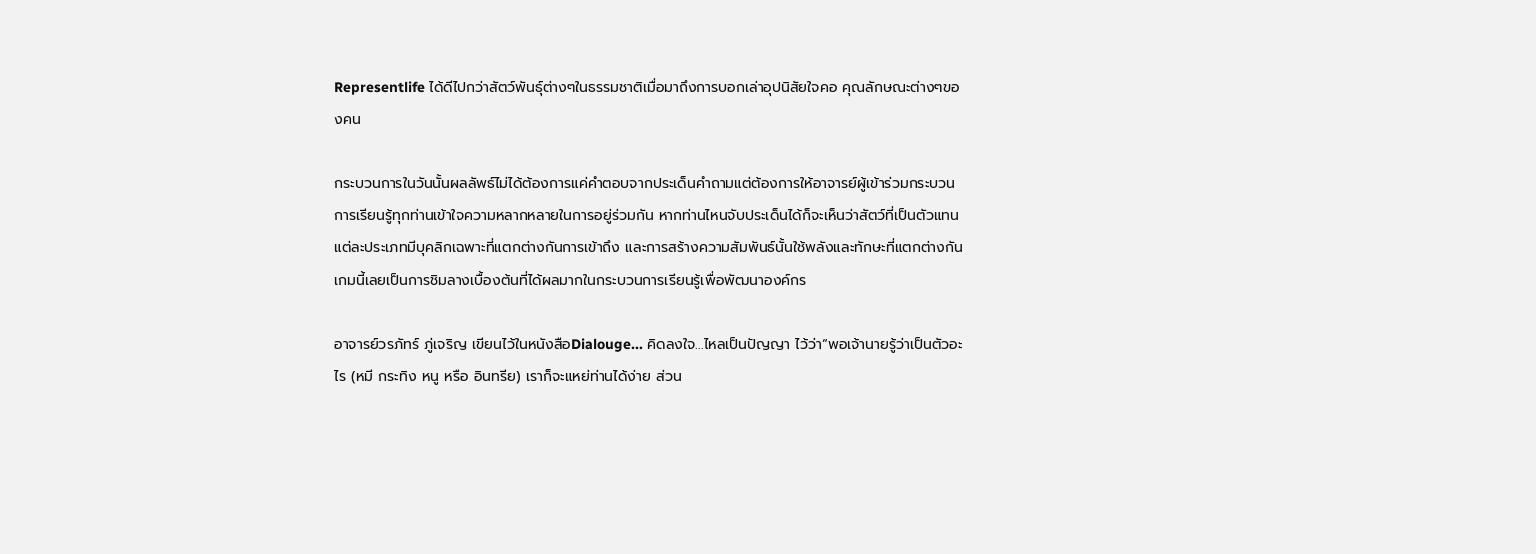Representlife ได้ดีไปกว่าสัตว์พันธุ์ต่างๆในธรรมชาติเมื่อมาถึงการบอกเล่าอุปนิสัยใจคอ คุณลักษณะต่างๆของคน

กระบวนการในวันนั้นผลลัพธ์ไม่ได้ต้องการแค่คำตอบจากประเด็นคำถามแต่ต้องการให้อาจารย์ผู้เข้าร่วมกระบวนการเรียนรู้ทุกท่านเข้าใจความหลากหลายในการอยู่ร่วมกัน หากท่านไหนจับประเด็นได้ก็จะเห็นว่าสัตว์ที่เป็นตัวแทนแต่ละประเภทมีบุคลิกเฉพาะที่แตกต่างกันการเข้าถึง และการสร้างความสัมพันธ์นั้นใช้พลังและทักษะที่แตกต่างกันเกมนี้เลยเป็นการชิมลางเบื้องต้นที่ได้ผลมากในกระบวนการเรียนรู้เพื่อพัฒนาองค์กร

อาจารย์วรภัทร์ ภู่เจริญ เขียนไว้ในหนังสือDialouge... คิดลงใจ...ไหลเป็นปัญญา ไว้ว่า“พอเจ้านายรู้ว่าเป็นตัวอะไร (หมี กระทิง หนู หรือ อินทรีย) เราก็จะแหย่ท่านได้ง่าย ส่วน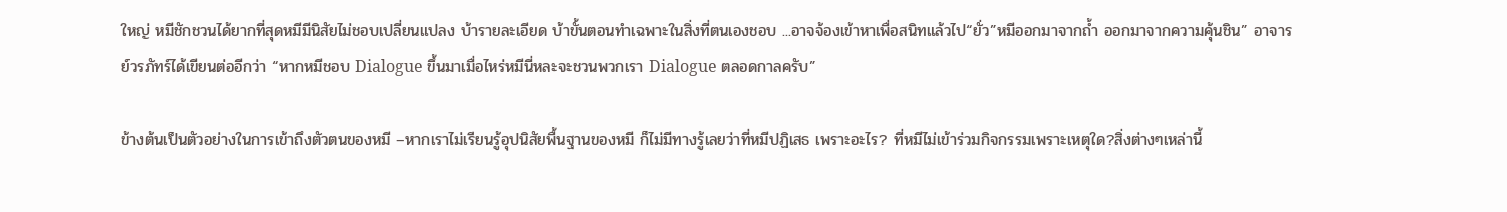ใหญ่ หมีชักชวนได้ยากที่สุดหมีมีนิสัยไม่ชอบเปลี่ยนแปลง บ้ารายละเอียด บ้าขั้นตอนทำเฉพาะในสิ่งที่ตนเองชอบ ...อาจจ้องเข้าหาเพื่อสนิทแล้วไป“ยั่ว”หมีออกมาจากถ้ำ ออกมาจากความคุ้นชิน” อาจารย์วรภัทร์ได้เขียนต่ออีกว่า “หากหมีชอบ Dialogue ขึ้นมาเมื่อไหร่หมีนี่หละจะชวนพวกเรา Dialogue ตลอดกาลครับ”

ข้างต้นเป็นตัวอย่างในการเข้าถึงตัวตนของหมี –หากเราไม่เรียนรู้อุปนิสัยพื้นฐานของหมี ก็ไม่มีทางรู้เลยว่าที่หมีปฏิเสธ เพราะอะไร? ที่หมีไม่เข้าร่วมกิจกรรมเพราะเหตุใด?สิ่งต่างๆเหล่านี้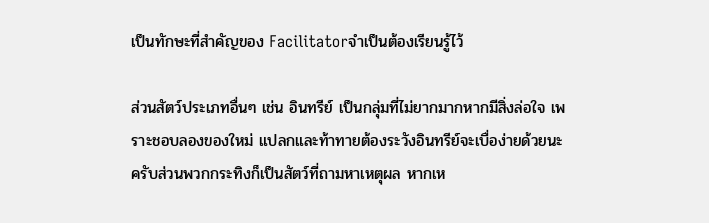เป็นทักษะที่สำคัญของ Facilitatorจำเป็นต้องเรียนรู้ไว้

ส่วนสัตว์ประเภทอื่นๆ เช่น อินทรีย์ เป็นกลุ่มที่ไม่ยากมากหากมีสิ่งล่อใจ เพราะชอบลองของใหม่ แปลกและท้าทายต้องระวังอินทรีย์จะเบื่อง่ายด้วยนะครับส่วนพวกกระทิงก็เป็นสัตว์ที่ถามหาเหตุผล หากเห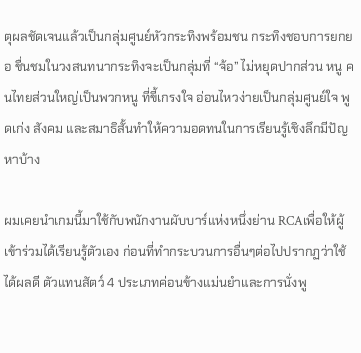ตุผลชัดเจนแล้วเป็นกลุ่มศูนย์หัวกระทิงพร้อมชน กระทิงชอบการยกยอ ชื่นชมในวงสนทนากระทิงจะเป็นกลุ่มที่ “จ้อ” ไม่หยุดปากส่วน หนู คนไทยส่วนใหญ่เป็นพวกหนู ที่ขี้เกรงใจ อ่อนไหวง่ายเป็นกลุ่มศูนย์ใจ พูดเก่ง สังคม และสมาธิสั้นทำให้ความอดทนในการเรียนรู้เชิงลึกมีปัญหาบ้าง

ผมเคยนำเกมนี้มาใช้กับพนักงานผับบาร์แห่งหนึ่งย่าน RCAเพื่อให้ผู้เข้าร่วมได้เรียนรู้ตัวเอง ก่อนที่ทำกระบวนการอื่นๆต่อไปปรากฏว่าใช้ได้ผลดี ตัวแทนสัตว์ 4 ประเภทค่อนข้างแม่นยำและการนั่งพู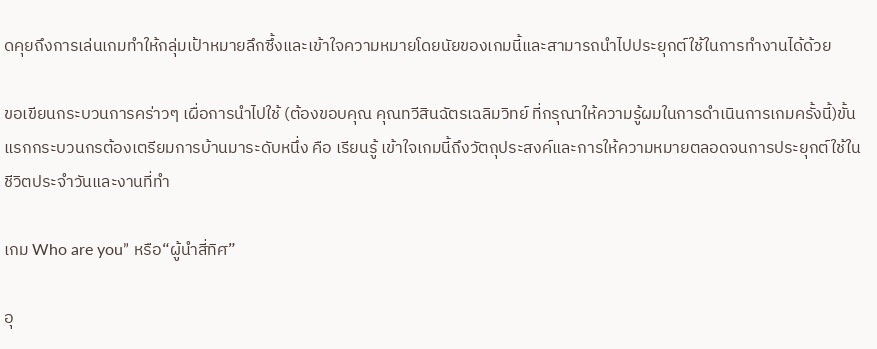ดคุยถึงการเล่นเกมทำให้กลุ่มเป้าหมายลึกซึ้งและเข้าใจความหมายโดยนัยของเกมนี้และสามารถนำไปประยุกต์ใช้ในการทำงานได้ด้วย

ขอเขียนกระบวนการคร่าวๆ เผื่อการนำไปใช้ (ต้องขอบคุณ คุณทวีสินฉัตรเฉลิมวิทย์ ที่กรุณาให้ความรู้ผมในการดำเนินการเกมครั้งนี้)ขั้นแรกกระบวนกรต้องเตรียมการบ้านมาระดับหนึ่ง คือ เรียนรู้ เข้าใจเกมนี้ถึงวัตถุประสงค์และการให้ความหมายตลอดจนการประยุกต์ใช้ในชีวิตประจำวันและงานที่ทำ

เกม Who are you” หรือ“ผู้นำสี่ทิศ”

อุ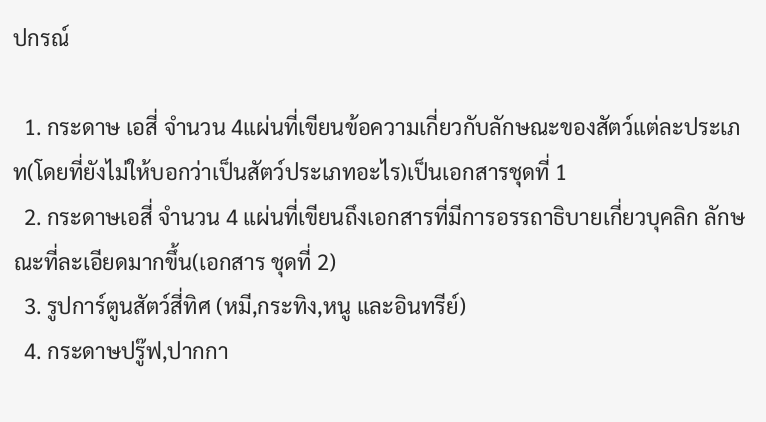ปกรณ์

  1. กระดาษ เอสี่ จำนวน 4แผ่นที่เขียนข้อความเกี่ยวกับลักษณะของสัตว์แต่ละประเภท(โดยที่ยังไม่ให้บอกว่าเป็นสัตว์ประเภทอะไร)เป็นเอกสารชุดที่ 1
  2. กระดาษเอสี่ จำนวน 4 แผ่นที่เขียนถึงเอกสารที่มีการอรรถาธิบายเกี่ยวบุคลิก ลักษณะที่ละเอียดมากขึ้น(เอกสาร ชุดที่ 2)
  3. รูปการ์ตูนสัตว์สี่ทิศ (หมี,กระทิง,หนู และอินทรีย์)
  4. กระดาษปรู๊ฟ,ปากกา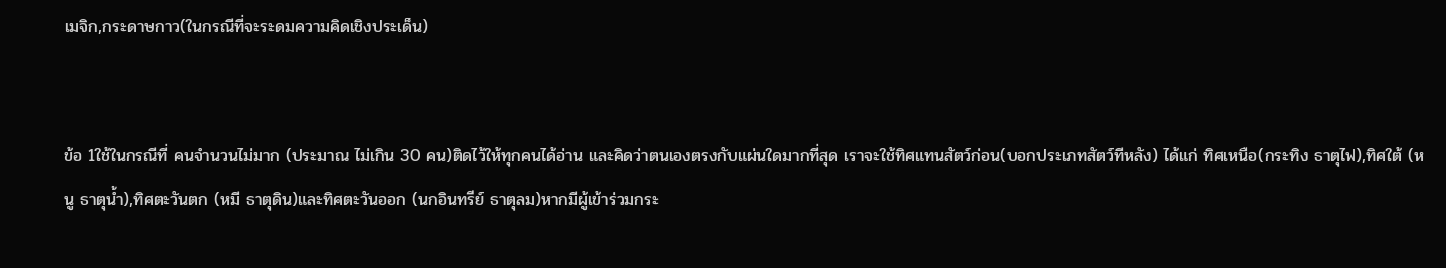เมจิก,กระดาษกาว(ในกรณีที่จะระดมความคิดเชิงประเด็น)


ข้อ 1ใช้ในกรณีที่ คนจำนวนไม่มาก (ประมาณ ไม่เกิน 30 คน)ติดไว้ให้ทุกคนได้อ่าน และคิดว่าตนเองตรงกับแผ่นใดมากที่สุด เราจะใช้ทิศแทนสัตว์ก่อน(บอกประเภทสัตว์ทีหลัง) ได้แก่ ทิศเหนือ(กระทิง ธาตุไฟ),ทิศใต้ (หนู ธาตุน้ำ),ทิศตะวันตก (หมี ธาตุดิน)และทิศตะวันออก (นกอินทรีย์ ธาตุลม)หากมีผู้เข้าร่วมกระ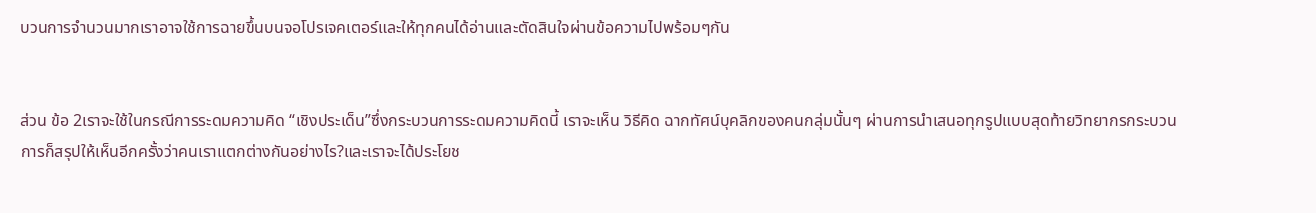บวนการจำนวนมากเราอาจใช้การฉายขึ้นบนจอโปรเจคเตอร์และให้ทุกคนได้อ่านและตัดสินใจผ่านข้อความไปพร้อมๆกัน


ส่วน ข้อ 2เราจะใช้ในกรณีการระดมความคิด “เชิงประเด็น”ซึ่งกระบวนการระดมความคิดนี้ เราจะเห็น วิธีคิด ฉากทัศน์บุคลิกของคนกลุ่มนั้นๆ ผ่านการนำเสนอทุกรูปแบบสุดท้ายวิทยากรกระบวนการก็สรุปให้เห็นอีกครั้งว่าคนเราแตกต่างกันอย่างไร?และเราจะได้ประโยช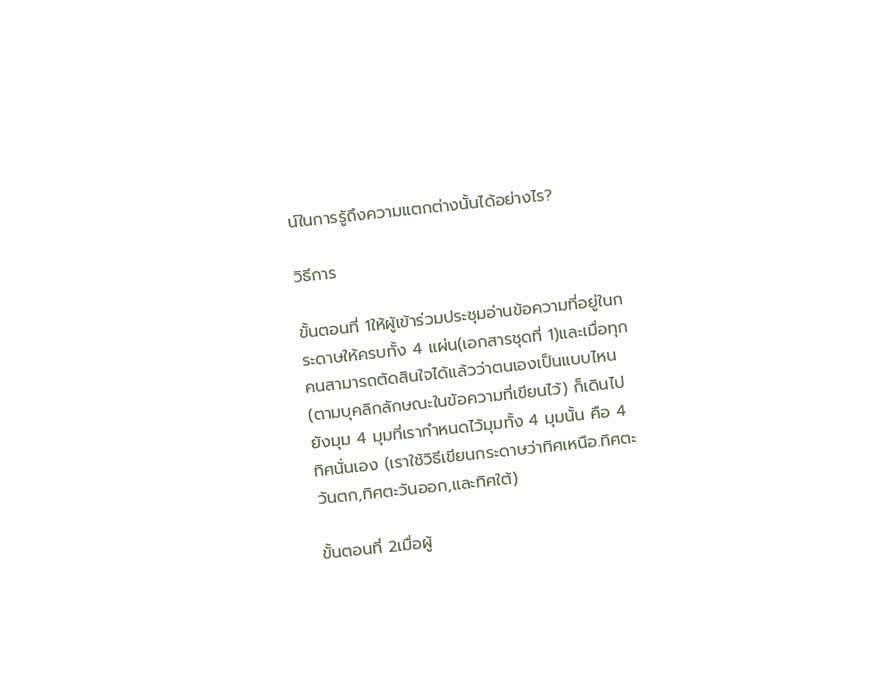น์ในการรู้ถึงความแตกต่างนั้นได้อย่างไร?

วิธีการ

ขั้นตอนที่ 1ให้ผู้เข้าร่วมประชุมอ่านข้อความที่อยู่ในกระดาษให้ครบทั้ง 4 แผ่น(เอกสารชุดที่ 1)และเมื่อทุกคนสามารถตัดสินใจได้แล้วว่าตนเองเป็นแบบไหน(ตามบุคลิกลักษณะในข้อความที่เขียนไว้) ก็เดินไปยังมุม 4 มุมที่เรากำหนดไว้มุมทั้ง 4 มุมนั้น คือ 4 ทิศนั่นเอง (เราใช้วิธีเขียนกระดาษว่าทิศเหนือ.ทิศตะวันตก,ทิศตะวันออก,และทิศใต้)

ขั้นตอนที่ 2เมื่อผู้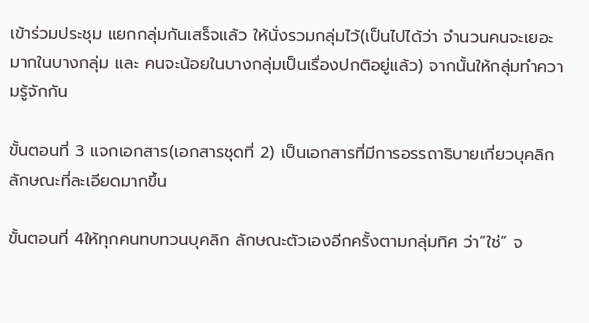เข้าร่วมประชุม แยกกลุ่มกันเสร็จแล้ว ให้นั่งรวมกลุ่มไว้(เป็นไปได้ว่า จำนวนคนจะเยอะมากในบางกลุ่ม และ คนจะน้อยในบางกลุ่มเป็นเรื่องปกติอยู่แล้ว) จากนั้นให้กลุ่มทำความรู้จักกัน

ขั้นตอนที่ 3 แจกเอกสาร(เอกสารชุดที่ 2) เป็นเอกสารที่มีการอรรถาธิบายเกี่ยวบุคลิกลักษณะที่ละเอียดมากขึ้น

ขั้นตอนที่ 4ให้ทุกคนทบทวนบุคลิก ลักษณะตัวเองอีกครั้งตามกลุ่มทิศ ว่า“ใช่” จ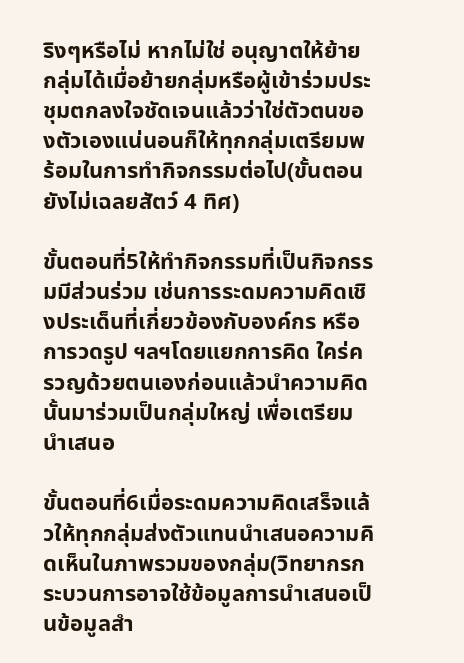ริงๆหรือไม่ หากไม่ใช่ อนุญาตให้ย้ายกลุ่มได้เมื่อย้ายกลุ่มหรือผู้เข้าร่วมประชุมตกลงใจชัดเจนแล้วว่าใช่ตัวตนของตัวเองแน่นอนก็ให้ทุกกลุ่มเตรียมพร้อมในการทำกิจกรรมต่อไป(ขั้นตอนยังไม่เฉลยสัตว์ 4 ทิศ)

ขั้นตอนที่5ให้ทำกิจกรรมที่เป็นกิจกรรมมีส่วนร่วม เช่นการระดมความคิดเชิงประเด็นที่เกี่ยวข้องกับองค์กร หรือ การวดรูป ฯลฯโดยแยกการคิด ใคร่ครวญด้วยตนเองก่อนแล้วนำความคิดนั้นมาร่วมเป็นกลุ่มใหญ่ เพื่อเตรียมนำเสนอ

ขั้นตอนที่6เมื่อระดมความคิดเสร็จแล้วให้ทุกกลุ่มส่งตัวแทนนำเสนอความคิดเห็นในภาพรวมของกลุ่ม(วิทยากรกระบวนการอาจใช้ข้อมูลการนำเสนอเป็นข้อมูลสำ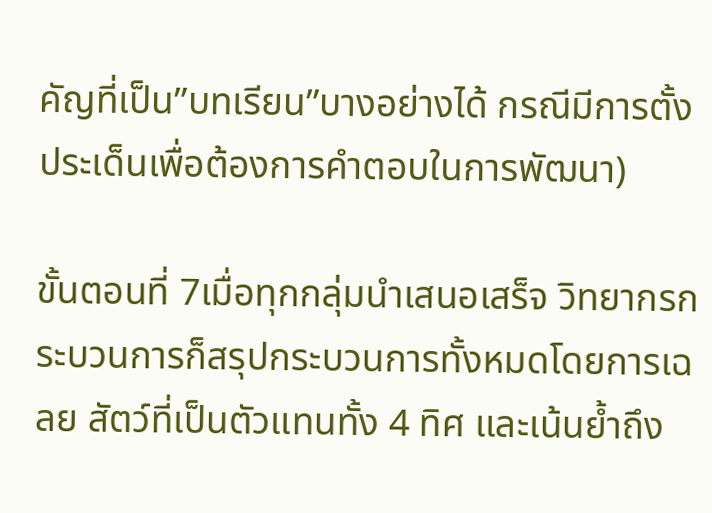คัญที่เป็น”บทเรียน”บางอย่างได้ กรณีมีการตั้งประเด็นเพื่อต้องการคำตอบในการพัฒนา)

ขั้นตอนที่ 7เมื่อทุกกลุ่มนำเสนอเสร็จ วิทยากรกระบวนการก็สรุปกระบวนการทั้งหมดโดยการเฉลย สัตว์ที่เป็นตัวแทนทั้ง 4 ทิศ และเน้นย้ำถึง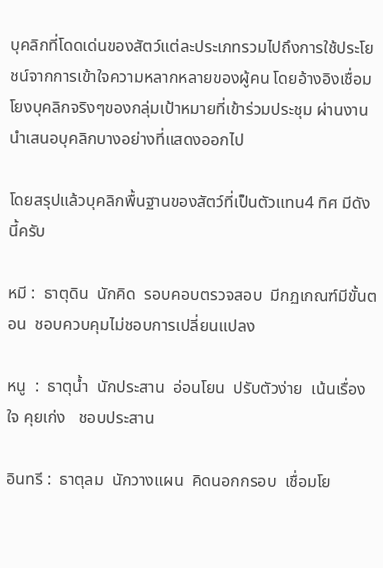บุคลิกที่โดดเด่นของสัตว์แต่ละประเภทรวมไปถึงการใช้ประโยชน์จากการเข้าใจความหลากหลายของผู้คน โดยอ้างอิงเชื่อมโยงบุคลิกจริงๆของกลุ่มเป้าหมายที่เข้าร่วมประชุม ผ่านงานนำเสนอบุคลิกบางอย่างที่แสดงออกไป

โดยสรุปแล้วบุคลิกพื้นฐานของสัตว์ที่เป็นตัวแทน4 ทิศ มีดังนี้ครับ

หมี :  ธาตุดิน  นักคิด  รอบคอบตรวจสอบ  มีกฏเกณฑ์มีขั้นตอน  ชอบควบคุมไม่ชอบการเปลี่ยนแปลง

หนู  :  ธาตุน้ำ  นักประสาน  อ่อนโยน  ปรับตัวง่าย  เน้นเรื่องใจ คุยเก่ง   ชอบประสาน

อินทรี :  ธาตุลม  นักวางแผน  คิดนอกกรอบ  เชื่อมโย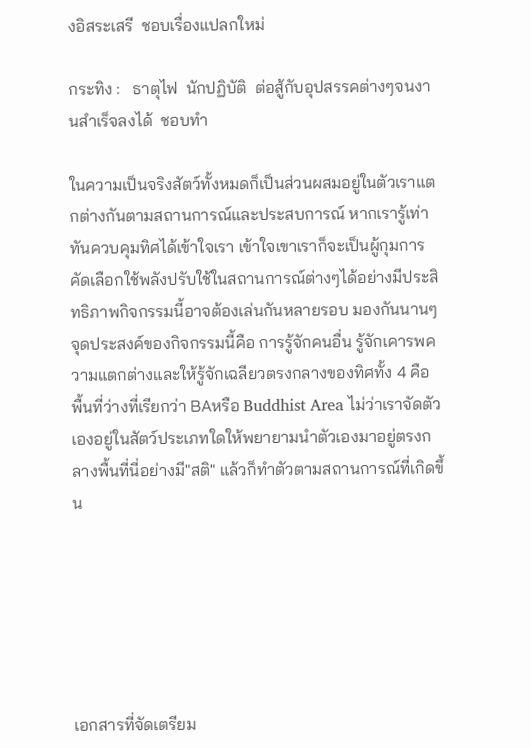งอิสระเสรี  ชอบเรื่องแปลกใหม่

กระทิง :   ธาตุไฟ  นักปฏิบัติ  ต่อสู้กับอุปสรรคต่างๆจนงานสำเร็จลงได้  ชอบทำ

ในความเป็นจริงสัตว์ทั้งหมดก็เป็นส่วนผสมอยู่ในตัวเราแตกต่างกันตามสถานการณ์และประสบการณ์ หากเรารู้เท่าทันควบคุมทิศได้เข้าใจเรา เข้าใจเขาเราก็จะเป็นผู้กุมการคัดเลือกใช้พลังปรับใช้ในสถานการณ์ต่างๆได้อย่างมีประสิทธิภาพกิจกรรมนี้อาจต้องเล่นกันหลายรอบ มองกันนานๆจุดประสงค์ของกิจกรรมนี้คือ การรู้จักคนอื่น รู้จักเคารพความแตกต่างและให้รู้จักเฉลียวตรงกลางของทิศทั้ง 4 คือ พื้นที่ว่างที่เรียกว่า BAหรือ Buddhist Area ไม่ว่าเราจัดตัวเองอยู่ในสัตว์ประเภทใดให้พยายามนำตัวเองมาอยู่ตรงกลางพื้นที่นี่อย่างมี"สติ" แล้วก็ทำตัวตามสถานการณ์ที่เกิดขึ้น






เอกสารที่จัดเตรียม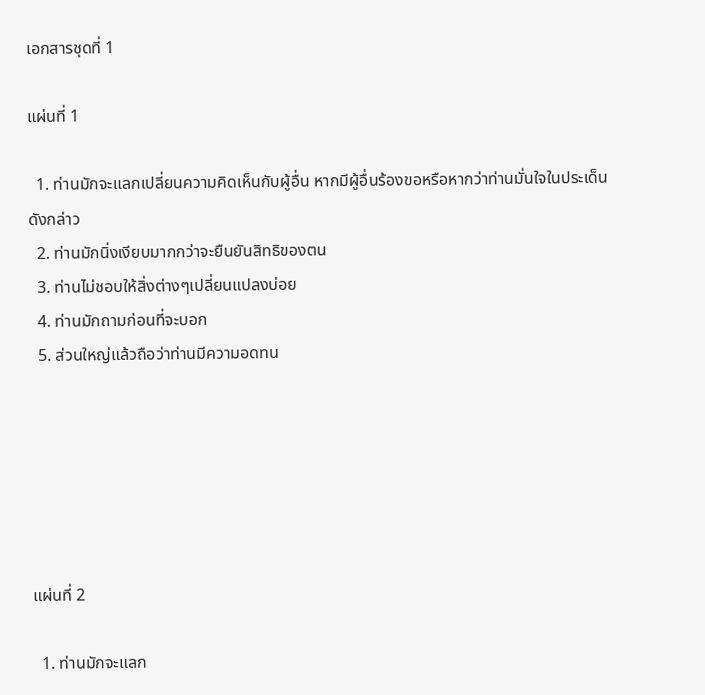เอกสารชุดที่ 1

แผ่นที่ 1

  1. ท่านมักจะแลกเปลี่ยนความคิดเห็นกับผู้อื่น หากมีผู้อื่นร้องขอหรือหากว่าท่านมั่นใจในประเด็นดังกล่าว
  2. ท่านมักนิ่งเงียบมากกว่าจะยืนยันสิทธิของตน
  3. ท่านไม่ชอบให้สิ่งต่างๆเปลี่ยนแปลงบ่อย
  4. ท่านมักถามก่อนที่จะบอก
  5. ส่วนใหญ่แล้วถือว่าท่านมีความอดทน






แผ่นที่ 2

  1. ท่านมักจะแลก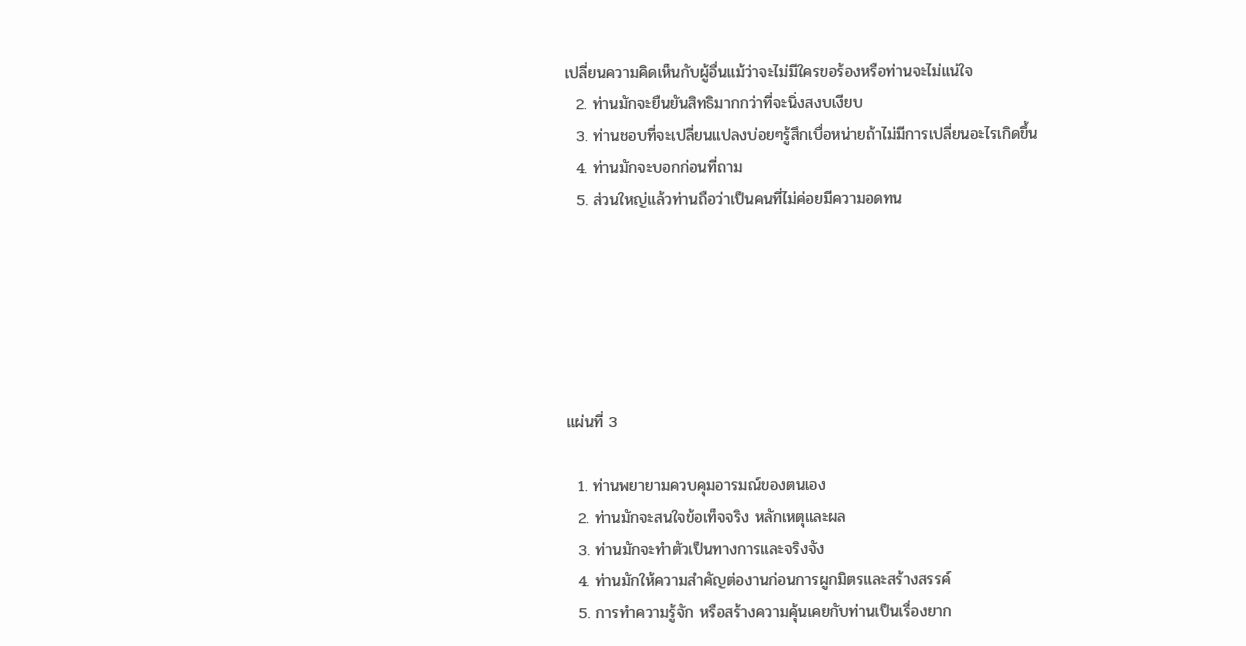เปลี่ยนความคิดเห็นกับผู้อื่นแม้ว่าจะไม่มีใครขอร้องหรือท่านจะไม่แน่ใจ
  2. ท่านมักจะยืนยันสิทธิมากกว่าที่จะนิ่งสงบเงียบ
  3. ท่านชอบที่จะเปลี่ยนแปลงบ่อยๆรู้สึกเบื่อหน่ายถ้าไม่มีการเปลี่ยนอะไรเกิดขึ้น
  4. ท่านมักจะบอกก่อนที่ถาม
  5. ส่วนใหญ่แล้วท่านถือว่าเป็นคนที่ไม่ค่อยมีความอดทน






แผ่นที่ 3

  1. ท่านพยายามควบคุมอารมณ์ของตนเอง
  2. ท่านมักจะสนใจข้อเท็จจริง หลักเหตุและผล
  3. ท่านมักจะทำตัวเป็นทางการและจริงจัง
  4. ท่านมักให้ความสำคัญต่องานก่อนการผูกมิตรและสร้างสรรค์
  5. การทำความรู้จัก หรือสร้างความคุ้นเคยกับท่านเป็นเรื่องยาก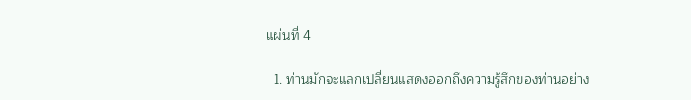แผ่นที่ 4

  1. ท่านมักจะแลกเปลี่ยนแสดงออกถึงความรู้สึกของท่านอย่าง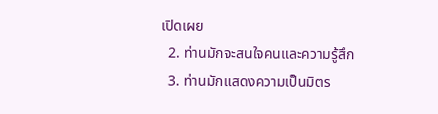เปิดเผย
  2. ท่านมักจะสนใจคนและความรู้สึก
  3. ท่านมักแสดงความเป็นมิตร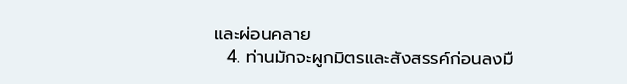และผ่อนคลาย
  4. ท่านมักจะผูกมิตรและสังสรรค์ก่อนลงมื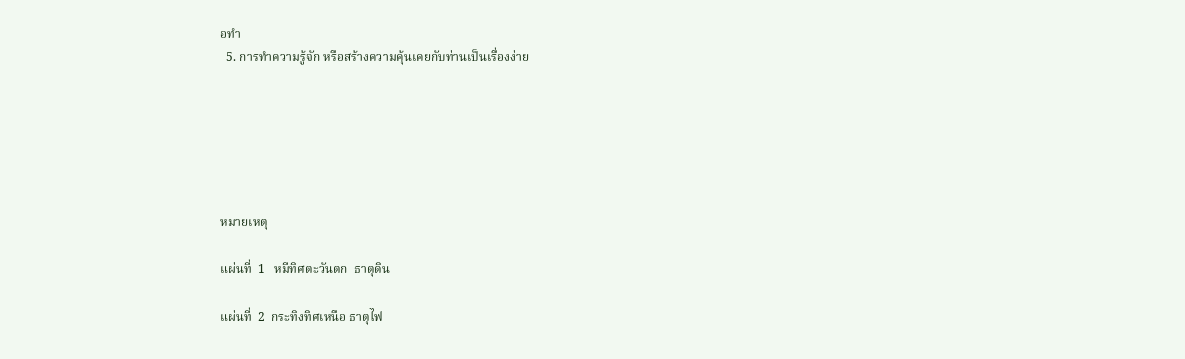อทำ
  5. การทำความรู้จัก หรือสร้างความคุ้นเคยกับท่านเป็นเรื่องง่าย






หมายเหตุ

แผ่นที่  1   หมีทิศตะวันตก  ธาตุดิน

แผ่นที่  2  กระทิงทิศเหนือ ธาตุไฟ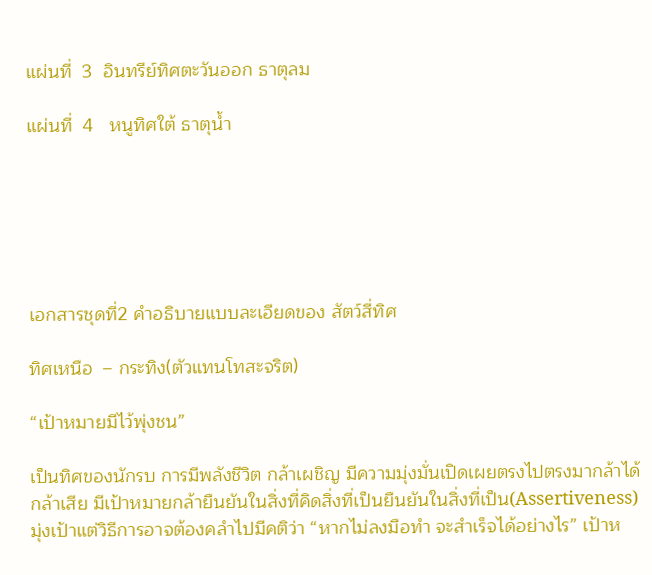แผ่นที่  3  อินทรีย์ทิศตะวันออก ธาตุลม

แผ่นที่  4   หนูทิศใต้ ธาตุน้ำ






เอกสารชุดที่2 คำอธิบายแบบละเอียดของ สัตว์สี่ทิศ

ทิศเหนือ  – กระทิง(ตัวแทนโทสะจริต)

“เป้าหมายมีไว้พุ่งชน”

เป็นทิศของนักรบ การมีพลังชีวิต กล้าเผชิญ มีความมุ่งมั่นเปิดเผยตรงไปตรงมากล้าได้กล้าเสีย มีเป้าหมายกล้ายืนยันในสิ่งที่คิดสิ่งที่เป็นยืนยันในสิ่งที่เป็น(Assertiveness) มุ่งเป้าแต่วิธีการอาจต้องคลำไปมีคติว่า “หากไม่ลงมือทำ จะสำเร็จได้อย่างไร” เป้าห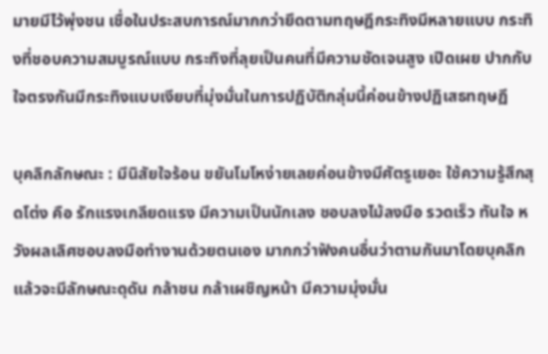มายมีไว้พุ่งชน เชื่อในประสบการณ์มากกว่ายึดตามทฤษฎีกระทิงมีหลายแบบ กระทิงที่ชอบความสมบูรณ์แบบ กระทิงที่ลุยเป็นคนที่มีความชัดเจนสูง เปิดเผย ปากกับใจตรงกันมีกระทิงแบบเงียบที่มุ่งมั่นในการปฏิบัติกลุ่มนี้ค่อนข้างปฏิเสธทฤษฏี

บุคลิกลักษณะ : มีนิสัยใจร้อน ขยันโมโหง่ายเลยค่อนข้างมีศัตรูเยอะ ใช้ความรู้สึกสุดโต่ง คือ รักแรงเกลียดแรง มีความเป็นนักเลง ชอบลงไม้ลงมือ รวดเร็ว ทันใจ หวังผลเลิศชอบลงมือทำงานด้วยตนเอง มากกว่าฟังคนอื่นว่าตามกันมาโดยบุคลิกแล้วจะมีลักษณะดุดัน กล้าชน กล้าเผชิญหน้า มีความมุ่งมั่น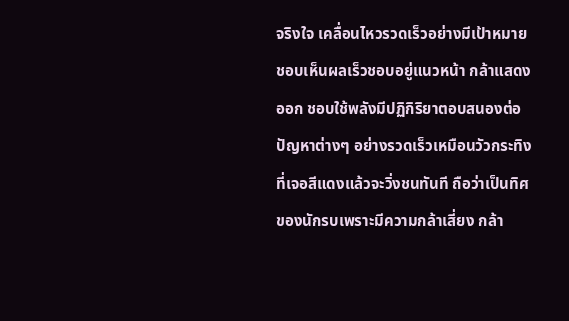จริงใจ เคลื่อนไหวรวดเร็วอย่างมีเป้าหมาย ชอบเห็นผลเร็วชอบอยู่แนวหน้า กล้าแสดงออก ชอบใช้พลังมีปฏิกิริยาตอบสนองต่อปัญหาต่างๆ อย่างรวดเร็วเหมือนวัวกระทิงที่เจอสีแดงแล้วจะวิ่งชนทันที ถือว่าเป็นทิศของนักรบเพราะมีความกล้าเสี่ยง กล้า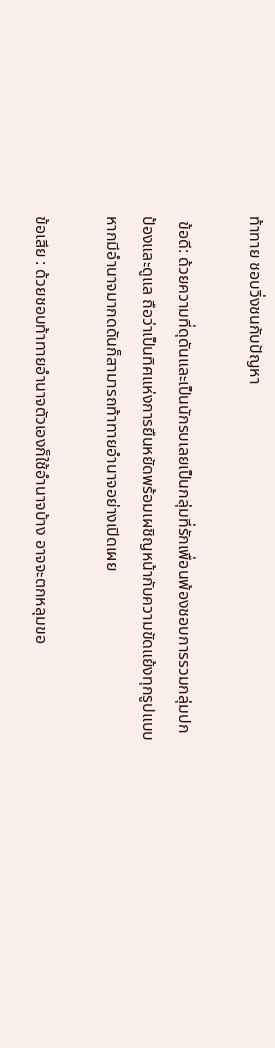ท้าทาย ชอบวิ่งชนกับปัญหา

 ข้อดี: ด้วยความที่ดุดันและเป็นนักรบเลยเป็นกลุ่มที่รักเพื่อนพ้องชอบการรวมกลุ่มปกป้องและดูแล ถือว่าเป็นทิศแห่งการยืนหยัดพร้อมเผชิญหน้ากับความขัดแย้งทุกรูปแบบ หากมีอำนาจมากดดันก็สามารถท้าทายอำนาจอย่างเปิดเผย

ข้อเสีย : ด้วยชอบท้าทายอำนาจตัวเองก็ใช้อำนาจบ้าง อาจจะตกหลุมขอ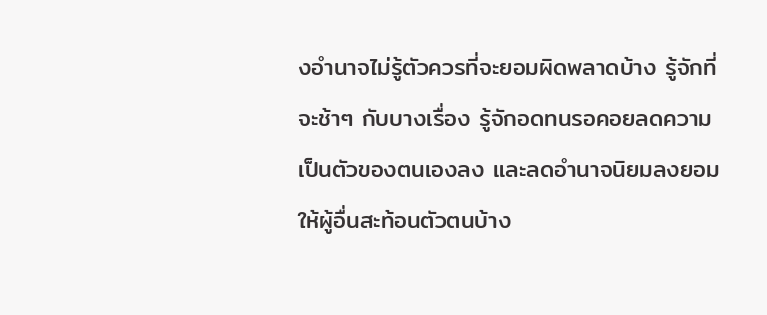งอำนาจไม่รู้ตัวควรที่จะยอมผิดพลาดบ้าง รู้จักที่จะช้าๆ กับบางเรื่อง รู้จักอดทนรอคอยลดความเป็นตัวของตนเองลง และลดอำนาจนิยมลงยอมให้ผู้อื่นสะท้อนตัวตนบ้าง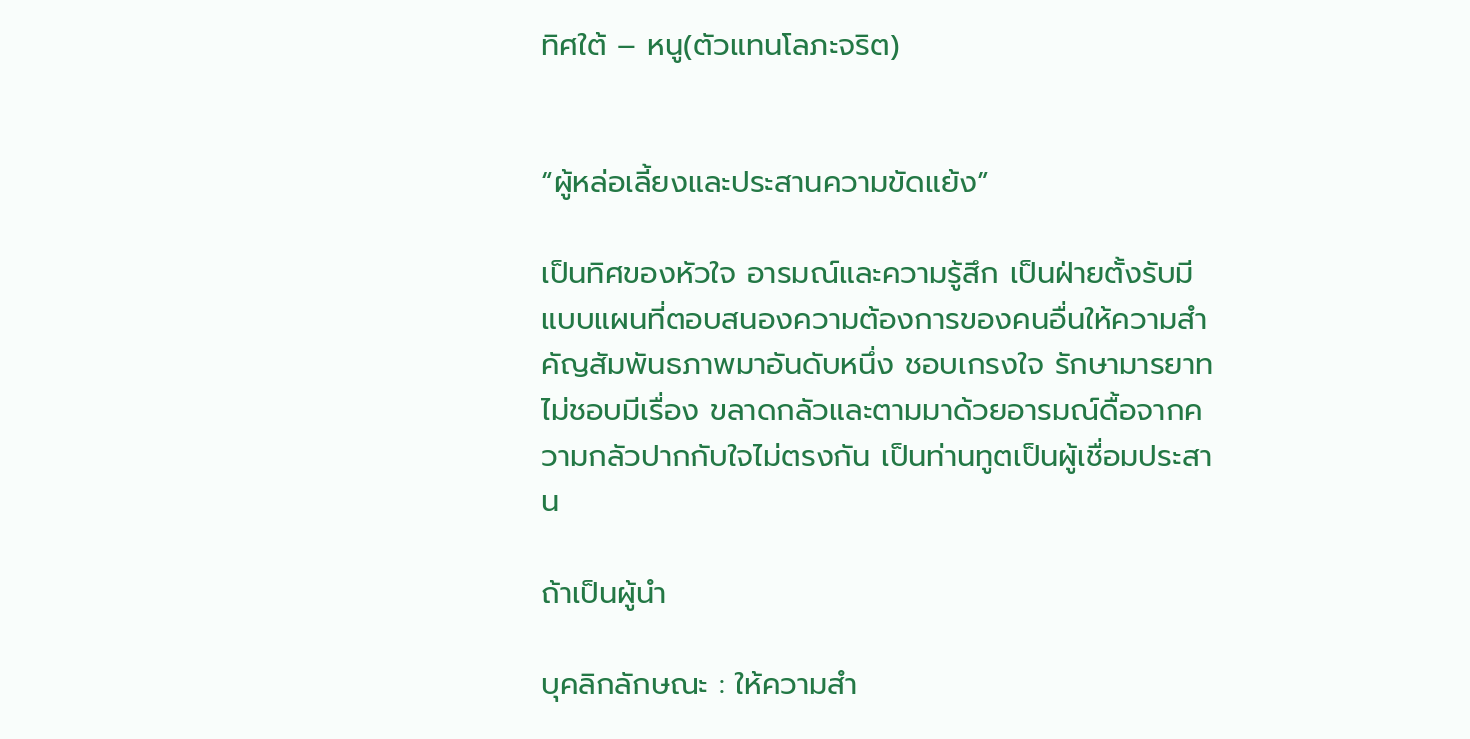ทิศใต้ – หนู(ตัวแทนโลภะจริต)


“ผู้หล่อเลี้ยงและประสานความขัดแย้ง”

เป็นทิศของหัวใจ อารมณ์และความรู้สึก เป็นฝ่ายตั้งรับมีแบบแผนที่ตอบสนองความต้องการของคนอื่นให้ความสำคัญสัมพันธภาพมาอันดับหนึ่ง ชอบเกรงใจ รักษามารยาทไม่ชอบมีเรื่อง ขลาดกลัวและตามมาด้วยอารมณ์ดื้อจากความกลัวปากกับใจไม่ตรงกัน เป็นท่านทูตเป็นผู้เชื่อมประสาน

ถ้าเป็นผู้นำ

บุคลิกลักษณะ : ให้ความสำ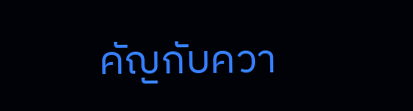คัญกับควา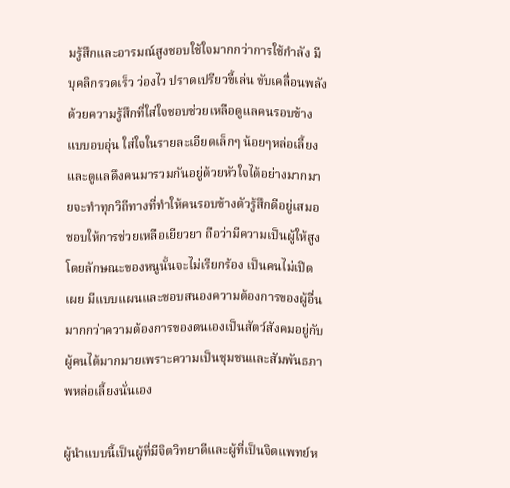มรู้สึกและอารมณ์สูงชอบใช้ใจมากกว่าการใช้กำลัง มีบุคลิกรวดเร็ว ว่องไว ปราดเปรียวขี้เล่น ขับเคลื่อนพลังด้วยความรู้สึกที่ใส่ใจชอบช่วยเหลือดูแลคนรอบข้างแบบอบอุ่น ใส่ใจในรายละเอียดเล็กๆ น้อยๆหล่อเลี้ยงและดูแลดึงคนมารวมกันอยู่ด้วยหัวใจได้อย่างมากมายจะทำทุกวิถีทางที่ทำให้คนรอบข้างตัวรู้สึกดีอยู่เสมอชอบให้การช่วยเหลือเยียวยา ถือว่ามีความเป็นผู้ให้สูงโดยลักษณะของหนูนั้นจะไม่เรียกร้อง เป็นคนไม่เปิดเผย มีแบบแผนและชอบสนองความต้องการของผู้อื่นมากกว่าความต้องการของตนเองเป็นสัตว์สังคมอยู่กับผู้คนได้มากมายเพราะความเป็นชุมชนและสัมพันธภาพหล่อเลี้ยงนั่นเอง

ผู้นำแบบนี้เป็นผู้ที่มีจิตวิทยาดีและผู้ที่เป็นจิตแพทย์ห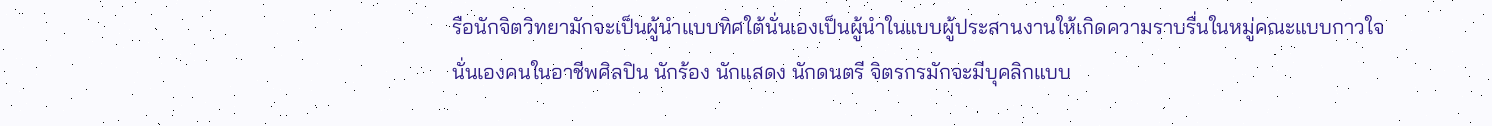รือนักจิตวิทยามักจะเป็นผู้นำแบบทิศใต้นั่นเองเป็นผู้นำในแบบผู้ประสานงานให้เกิดความราบรื่นในหมู่คณะแบบกาวใจนั่นเองคนในอาชีพศิลปิน นักร้อง นักแสดง นักดนตรี จิตรกรมักจะมีบุคลิกแบบ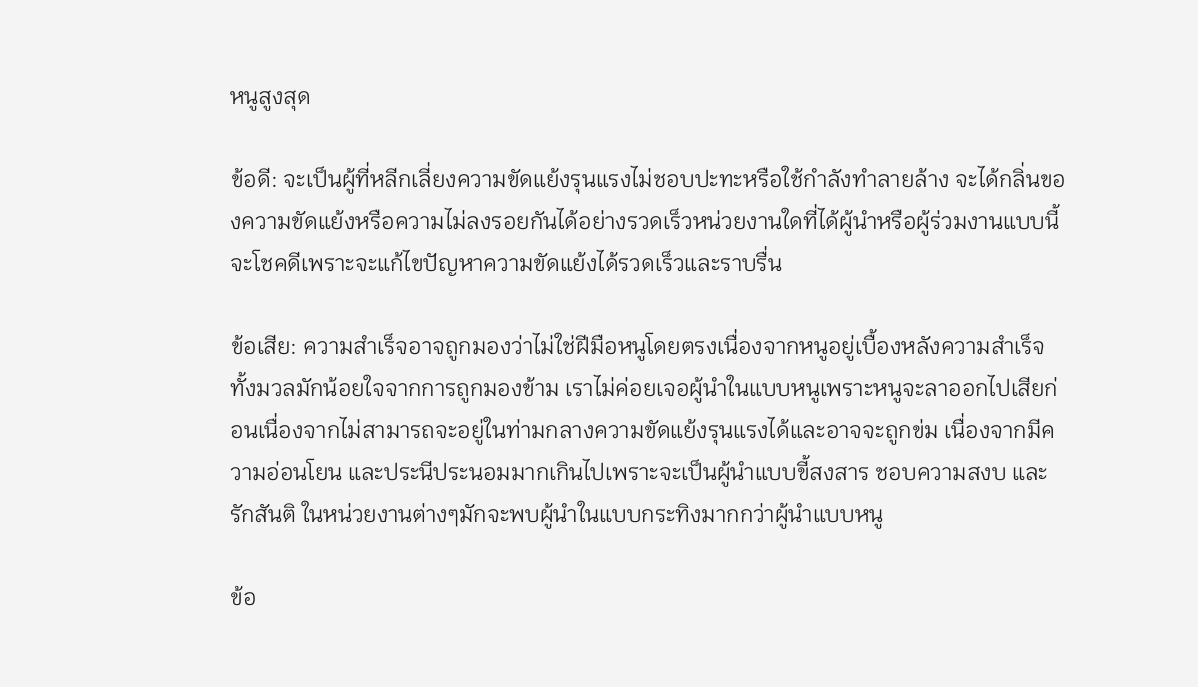หนูสูงสุด

ข้อดี: จะเป็นผู้ที่หลีกเลี่ยงความขัดแย้งรุนแรงไม่ชอบปะทะหรือใช้กำลังทำลายล้าง จะได้กลิ่นของความขัดแย้งหรือความไม่ลงรอยกันได้อย่างรวดเร็วหน่วยงานใดที่ได้ผู้นำหรือผู้ร่วมงานแบบนี้จะโชคดีเพราะจะแก้ไขปัญหาความขัดแย้งได้รวดเร็วและราบรื่น

ข้อเสีย: ความสำเร็จอาจถูกมองว่าไม่ใช่ฝีมือหนูโดยตรงเนื่องจากหนูอยู่เบื้องหลังความสำเร็จทั้งมวลมักน้อยใจจากการถูกมองข้าม เราไม่ค่อยเจอผู้นำในแบบหนูเพราะหนูจะลาออกไปเสียก่อนเนื่องจากไม่สามารถจะอยู่ในท่ามกลางความขัดแย้งรุนแรงได้และอาจจะถูกข่ม เนื่องจากมีความอ่อนโยน และประนีประนอมมากเกินไปเพราะจะเป็นผู้นำแบบขี้สงสาร ชอบความสงบ และรักสันติ ในหน่วยงานต่างๆมักจะพบผู้นำในแบบกระทิงมากกว่าผู้นำแบบหนู

ข้อ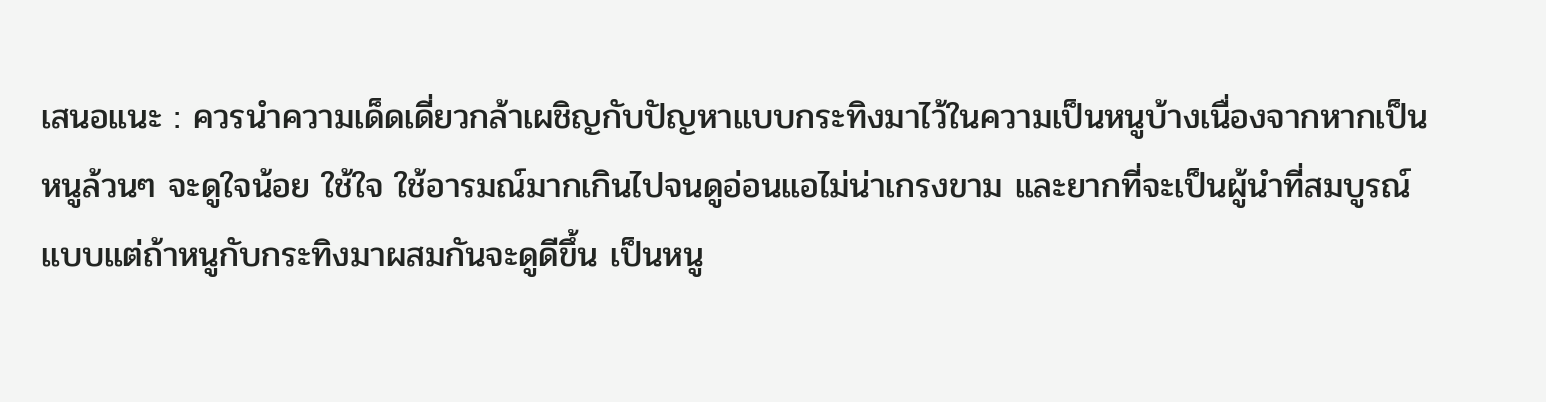เสนอแนะ : ควรนำความเด็ดเดี่ยวกล้าเผชิญกับปัญหาแบบกระทิงมาไว้ในความเป็นหนูบ้างเนื่องจากหากเป็นหนูล้วนๆ จะดูใจน้อย ใช้ใจ ใช้อารมณ์มากเกินไปจนดูอ่อนแอไม่น่าเกรงขาม และยากที่จะเป็นผู้นำที่สมบูรณ์แบบแต่ถ้าหนูกับกระทิงมาผสมกันจะดูดีขึ้น เป็นหนู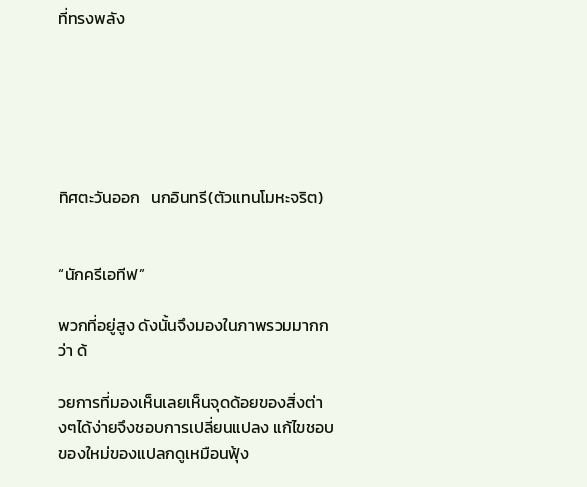ที่ทรงพลัง






ทิศตะวันออก   นกอินทรี(ตัวแทนโมหะจริต)


“นักครีเอทีฟ”

พวกที่อยู่สูง ดังนั้นจึงมองในภาพรวมมากกว่า ด้

วยการที่มองเห็นเลยเห็นจุดด้อยของสิ่งต่างๆได้ง่ายจึงชอบการเปลี่ยนแปลง แก้ไขชอบของใหม่ของแปลกดูเหมือนฟุ้ง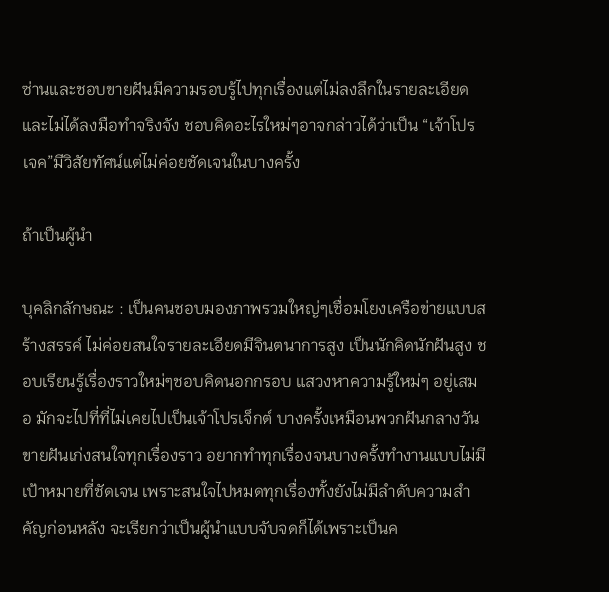ซ่านและชอบขายฝันมีความรอบรู้ไปทุกเรื่องแต่ไม่ลงลึกในรายละเอียดและไม่ได้ลงมือทำจริงจัง ชอบคิดอะไรใหม่ๆอาจกล่าวได้ว่าเป็น “เจ้าโปรเจค”มีวิสัยทัศน์แต่ไม่ค่อยชัดเจนในบางครั้ง

ถ้าเป็นผู้นำ

บุคลิกลักษณะ : เป็นคนชอบมองภาพรวมใหญ่ๆเชื่อมโยงเครือข่ายแบบสร้างสรรค์ ไม่ค่อยสนใจรายละเอียดมีจินตนาการสูง เป็นนักคิดนักฝันสูง ชอบเรียนรู้เรื่องราวใหม่ๆชอบคิดนอกกรอบ แสวงหาความรู้ใหม่ๆ อยู่เสมอ มักจะไปที่ที่ไม่เคยไปเป็นเจ้าโปรเจ็กต์ บางครั้งเหมือนพวกฝันกลางวัน ขายฝันเก่งสนใจทุกเรื่องราว อยากทำทุกเรื่องจนบางครั้งทำงานแบบไม่มีเป้าหมายที่ชัดเจน เพราะสนใจไปหมดทุกเรื่องทั้งยังไม่มีลำดับความสำคัญก่อนหลัง จะเรียกว่าเป็นผู้นำแบบจับจดก็ได้เพราะเป็นค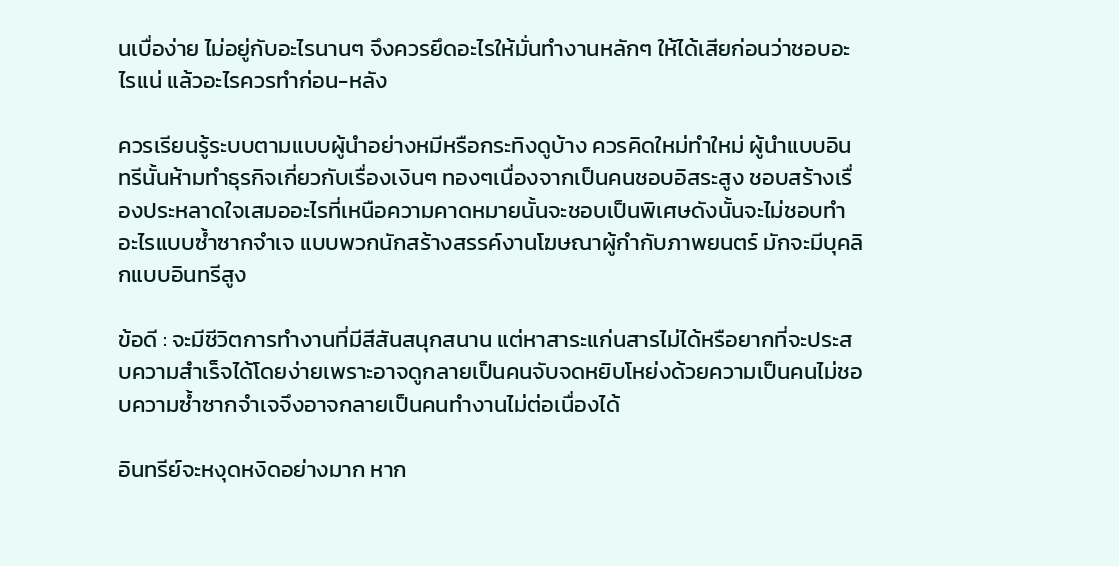นเบื่อง่าย ไม่อยู่กับอะไรนานๆ จึงควรยึดอะไรให้มั่นทำงานหลักๆ ให้ได้เสียก่อนว่าชอบอะไรแน่ แล้วอะไรควรทำก่อน-หลัง

ควรเรียนรู้ระบบตามแบบผู้นำอย่างหมีหรือกระทิงดูบ้าง ควรคิดใหม่ทำใหม่ ผู้นำแบบอินทรีนั้นห้ามทำธุรกิจเกี่ยวกับเรื่องเงินๆ ทองๆเนื่องจากเป็นคนชอบอิสระสูง ชอบสร้างเรื่องประหลาดใจเสมออะไรที่เหนือความคาดหมายนั้นจะชอบเป็นพิเศษดังนั้นจะไม่ชอบทำอะไรแบบซ้ำซากจำเจ แบบพวกนักสร้างสรรค์งานโฆษณาผู้กำกับภาพยนตร์ มักจะมีบุคลิกแบบอินทรีสูง

ข้อดี : จะมีชีวิตการทำงานที่มีสีสันสนุกสนาน แต่หาสาระแก่นสารไม่ได้หรือยากที่จะประสบความสำเร็จได้โดยง่ายเพราะอาจดูกลายเป็นคนจับจดหยิบโหย่งด้วยความเป็นคนไม่ชอบความซ้ำซากจำเจจึงอาจกลายเป็นคนทำงานไม่ต่อเนื่องได้

อินทรีย์จะหงุดหงิดอย่างมาก หาก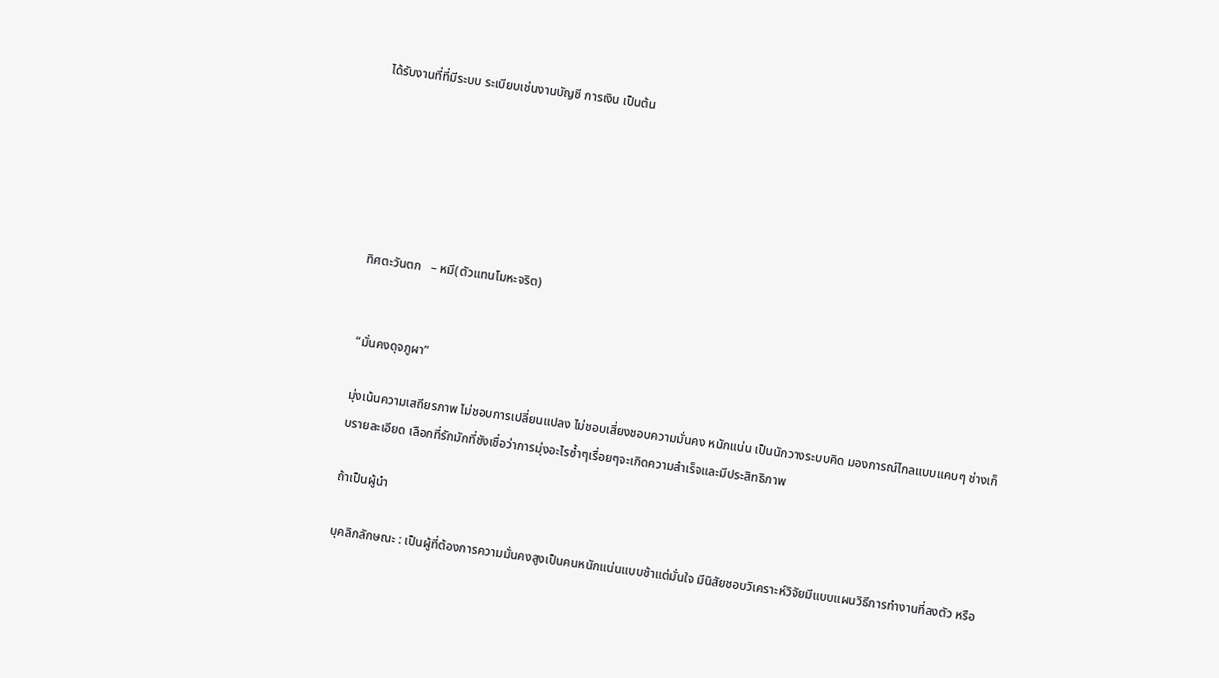ได้รับงานที่ที่มีระบบ ระเบียบเช่นงานบัญชี การเงิน เป็นต้น






ทิศตะวันตก   – หมี(ตัวแทนโมหะจริต)


“มั่นคงดุจภูผา”

มุ่งเน้นความเสถียรภาพ ไม่ชอบการเปลี่ยนแปลง ไม่ชอบเสี่ยงชอบความมั่นคง หนักแน่น เป็นนักวางระบบคิด มองการณ์ไกลแบบแคบๆ ช่างเก็บรายละเอียด เลือกที่รักมักที่ชังเชื่อว่าการมุ่งอะไรซ้ำๆเรื่อยๆจะเกิดความสำเร็จและมีประสิทธิภาพ

ถ้าเป็นผู้นำ

บุคลิกลักษณะ : เป็นผู้ที่ต้องการความมั่นคงสูงเป็นคนหนักแน่นแบบช้าแต่มั่นใจ มีนิสัยชอบวิเคราะห์วิจัยมีแบบแผนวิธีการทำงานที่ลงตัว หรือ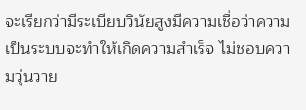จะเรียกว่ามีระเบียบวินัยสูงมีความเชื่อว่าความเป็นระบบจะทำให้เกิดความสำเร็จ ไม่ชอบความวุ่นวาย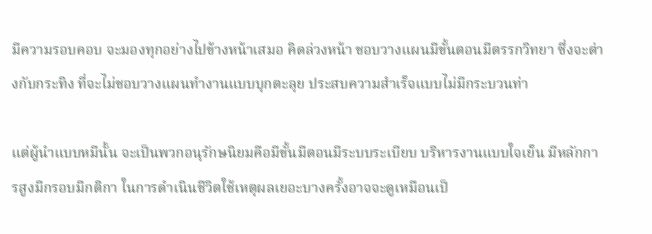มีความรอบคอบ จะมองทุกอย่างไปข้างหน้าเสมอ คิดล่วงหน้า ชอบวางแผนมีขั้นตอนมีตรรกวิทยา ซึ่งจะต่างกับกระทิง ที่จะไม่ชอบวางแผนทำงานแบบบุกตะลุย ประสบความสำเร็จแบบไม่มีกระบวนท่า

แต่ผู้นำแบบหมีนั้น จะเป็นพวกอนุรักษนิยมคือมีขั้นมีตอนมีระบบระเบียบ บริหารงานแบบใจเย็น มีหลักการสูงมีกรอบมีกติกา ในการดำเนินชีวิตใช้เหตุผลเยอะบางครั้งอาจจะดูเหมือนเป็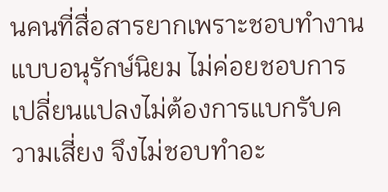นคนที่สื่อสารยากเพราะชอบทำงานแบบอนุรักษ์นิยม ไม่ค่อยชอบการเปลี่ยนแปลงไม่ต้องการแบกรับความเสี่ยง จึงไม่ชอบทำอะ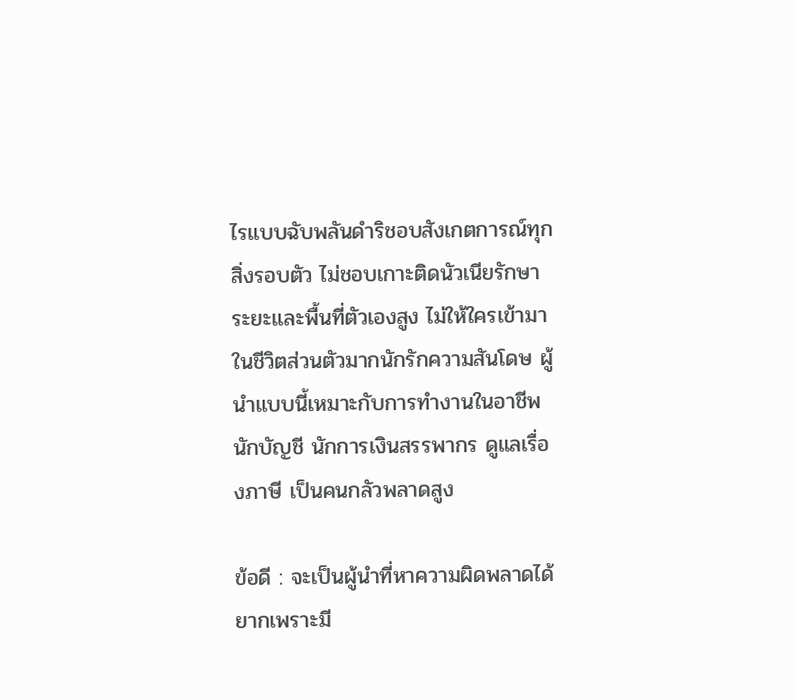ไรแบบฉับพลันดำริชอบสังเกตการณ์ทุกสิ่งรอบตัว ไม่ชอบเกาะติดนัวเนียรักษาระยะและพื้นที่ตัวเองสูง ไม่ให้ใครเข้ามาในชีวิตส่วนตัวมากนักรักความสันโดษ ผู้นำแบบนี้เหมาะกับการทำงานในอาชีพนักบัญชี นักการเงินสรรพากร ดูแลเรื่องภาษี เป็นคนกลัวพลาดสูง

ข้อดี : จะเป็นผู้นำที่หาความผิดพลาดได้ยากเพราะมี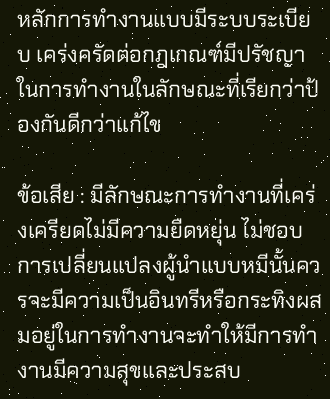หลักการทำงานแบบมีระบบระเบียบ เคร่งครัดต่อกฎเกณฑ์มีปรัชญาในการทำงานในลักษณะที่เรียกว่าป้องกันดีกว่าแก้ไข

ข้อเสีย : มีลักษณะการทำงานที่เคร่งเครียดไม่มีความยืดหยุ่น ไม่ชอบการเปลี่ยนแปลงผู้นำแบบหมีนั้นควรจะมีความเป็นอินทรีหรือกระทิงผสมอยู่ในการทำงานจะทำให้มีการทำงานมีความสุขและประสบ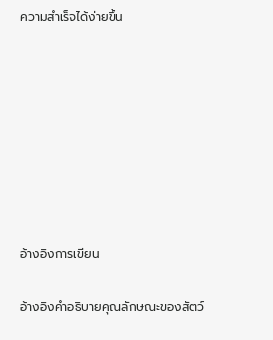ความสำเร็จได้ง่ายขึ้น








อ้างอิงการเขียน

อ้างอิงคำอธิบายคุณลักษณะของสัตว์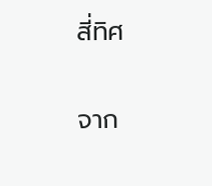สี่ทิศ

จาก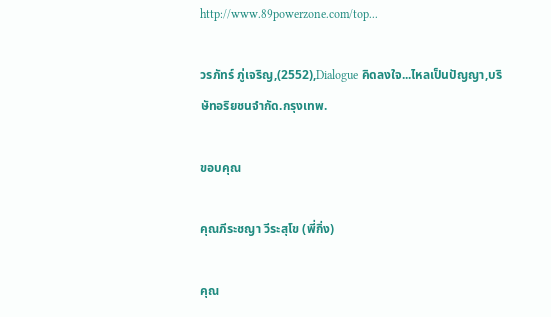http://www.89powerzone.com/top...

วรภัทร์ ภู่เจริญ,(2552),Dialogue คิดลงใจ...ไหลเป็นปัญญา,บริษัทอริยชนจำกัด.กรุงเทพ.

ขอบคุณ

คุณภีระชญา วีระสุโข (พี่กิ่ง)

คุณ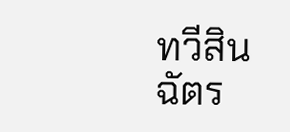ทวีสิน ฉัตร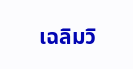เฉลิมวิ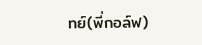ทย์(พี่กอล์ฟ)